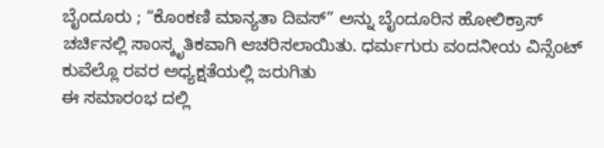ಬೈಂದೂರು ; “ಕೊಂಕಣಿ ಮಾನ್ಯತಾ ದಿವಸ್” ಅನ್ನು ಬೈಂದೂರಿನ ಹೋಲಿಕ್ರಾಸ್ ಚರ್ಚಿನಲ್ಲಿ ಸಾಂಸ್ಕೃತಿಕವಾಗಿ ಆಚರಿಸಲಾಯಿತು. ಧರ್ಮಗುರು ವಂದನೀಯ ವಿನ್ಸೆಂಟ್ ಕುವೆಲ್ಲೊ ರವರ ಅಧ್ಯಕ್ಷತೆಯಲ್ಲಿ ಜರುಗಿತು
ಈ ಸಮಾರಂಭ ದಲ್ಲಿ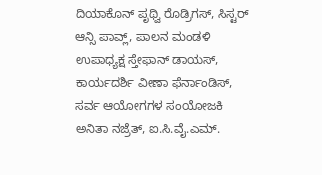ದಿಯಾಕೊನ್ ಪೃಥ್ವಿ ರೊಡ್ರಿಗಸ್, ಸಿಸ್ಟರ್ ಆನ್ಸಿ ಪಾವ್ಲ್, ಪಾಲನ ಮಂಡಳಿ ಉಪಾಧ್ಯಕ್ಷ ಸ್ತೇಫಾನ್ ಡಾಯಸ್, ಕಾರ್ಯದರ್ಶಿ ವೀಣಾ ಫೆರ್ನಾಂಡಿಸ್, ಸರ್ವ ಆಯೋಗಗಳ ಸಂಯೋಜಕಿ ಅನಿತಾ ನಜ್ರೆತ್, ಐ.ಸಿ.ವೈ.ಎಮ್.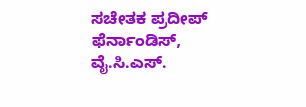ಸಚೇತಕ ಪ್ರದೀಪ್ ಫೆರ್ನಾಂಡಿಸ್, ವೈ.ಸಿ.ಎಸ್.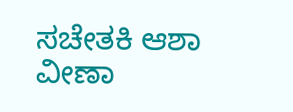ಸಚೇತಕಿ ಆಶಾ ವೀಣಾ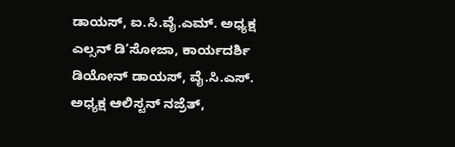ಡಾಯಸ್, ಐ.ಸಿ.ವೈ.ಎಮ್. ಅಧ್ಯಕ್ಷ ಎಲ್ಸನ್ ಡಿ’ಸೋಜಾ, ಕಾರ್ಯದರ್ಶಿ ಡಿಯೋನ್ ಡಾಯಸ್, ವೈ.ಸಿ.ಎಸ್. ಅಧ್ಯಕ್ಷ ಆಲಿಸ್ಟನ್ ನಜ್ರೆತ್,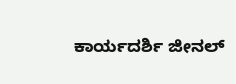ಕಾರ್ಯದರ್ಶಿ ಜೀನಲ್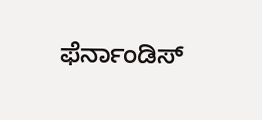ಫೆರ್ನಾಂಡಿಸ್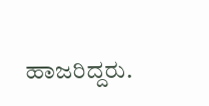ಹಾಜರಿದ್ದರು.